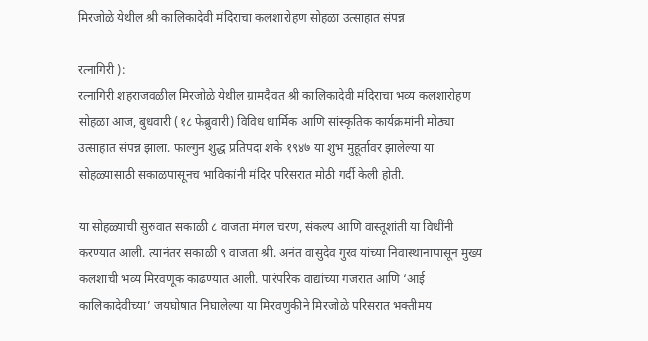मिरजोळे येथील श्री कालिकादेवी मंदिराचा कलशारोहण सोहळा उत्साहात संपन्न

रत्नागिरी ):
रत्नागिरी शहराजवळील मिरजोळे येथील ग्रामदैवत श्री कालिकादेवी मंदिराचा भव्य कलशारोहण सोहळा आज, बुधवारी (१८ फेब्रुवारी) विविध धार्मिक आणि सांस्कृतिक कार्यक्रमांनी मोठ्या उत्साहात संपन्न झाला. फाल्गुन शुद्ध प्रतिपदा शके १९४७ या शुभ मुहूर्तावर झालेल्या या सोहळ्यासाठी सकाळपासूनच भाविकांनी मंदिर परिसरात मोठी गर्दी केली होती.

या सोहळ्याची सुरुवात सकाळी ८ वाजता मंगल चरण, संकल्प आणि वास्तूशांती या विधींनी करण्यात आली. त्यानंतर सकाळी ९ वाजता श्री. अनंत वासुदेव गुरव यांच्या निवास्थानापासून मुख्य कलशाची भव्य मिरवणूक काढण्यात आली. पारंपरिक वाद्यांच्या गजरात आणि ‘आई कालिकादेवीच्या’ जयघोषात निघालेल्या या मिरवणुकीने मिरजोळे परिसरात भक्तीमय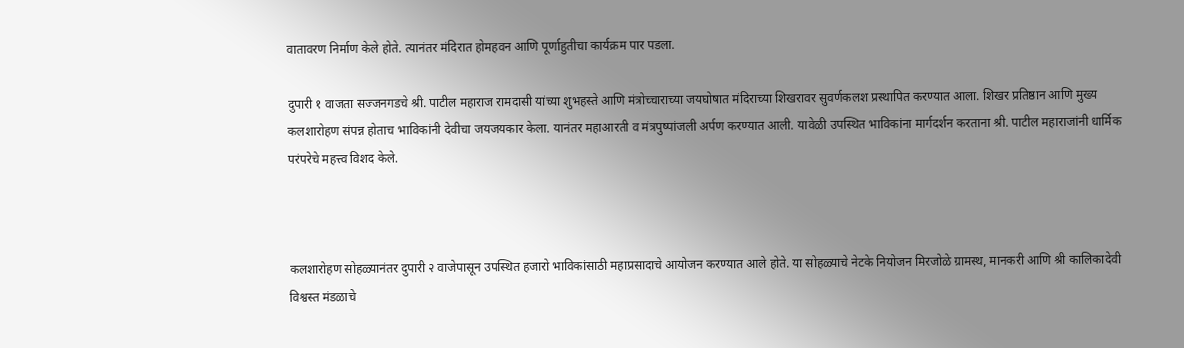वातावरण निर्माण केले होते. त्यानंतर मंदिरात होमहवन आणि पूर्णाहुतीचा कार्यक्रम पार पडला.

दुपारी १ वाजता सज्जनगडचे श्री. पाटील महाराज रामदासी यांच्या शुभहस्ते आणि मंत्रोच्चाराच्या जयघोषात मंदिराच्या शिखरावर सुवर्णकलश प्रस्थापित करण्यात आला. शिखर प्रतिष्ठान आणि मुख्य कलशारोहण संपन्न होताच भाविकांनी देवीचा जयजयकार केला. यानंतर महाआरती व मंत्रपुष्पांजली अर्पण करण्यात आली. यावेळी उपस्थित भाविकांना मार्गदर्शन करताना श्री. पाटील महाराजांनी धार्मिक परंपरेचे महत्त्व विशद केले.



कलशारोहण सोहळ्यानंतर दुपारी २ वाजेपासून उपस्थित हजारो भाविकांसाठी महाप्रसादाचे आयोजन करण्यात आले होते. या सोहळ्याचे नेटके नियोजन मिरजोळे ग्रामस्थ, मानकरी आणि श्री कालिकादेवी विश्वस्त मंडळाचे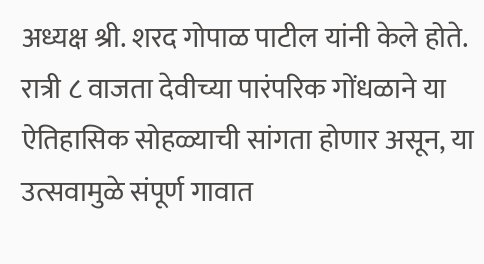अध्यक्ष श्री. शरद गोपाळ पाटील यांनी केले होते. रात्री ८ वाजता देवीच्या पारंपरिक गोंधळाने या ऐतिहासिक सोहळ्याची सांगता होणार असून, या उत्सवामुळे संपूर्ण गावात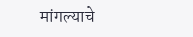मांगल्याचे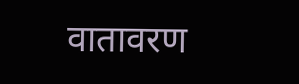वातावरण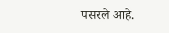पसरले आहे.